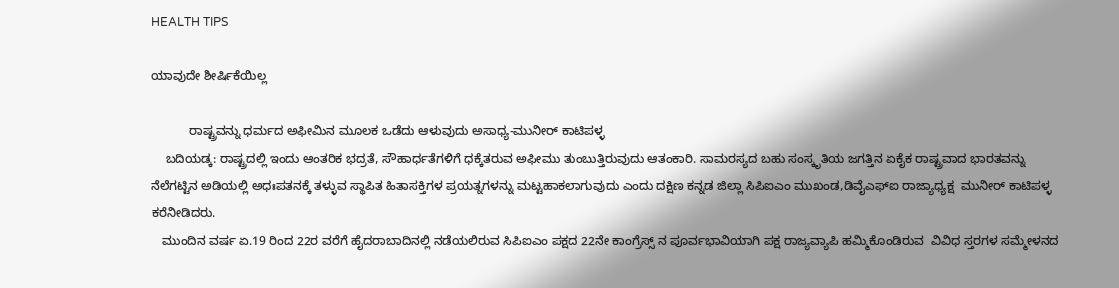HEALTH TIPS

ಯಾವುದೇ ಶೀರ್ಷಿಕೆಯಿಲ್ಲ

           ರಾಷ್ಟ್ರವನ್ನು ಧರ್ಮದ ಅಫೀಮಿನ ಮೂಲಕ ಒಡೆದು ಆಳುವುದು ಅಸಾಧ್ಯ-ಮುನೀರ್ ಕಾಟಿಪಳ್ಳ
    ಬದಿಯಡ್ಕ: ರಾಷ್ಟ್ರದಲ್ಲಿ ಇಂದು ಆಂತರಿಕ ಭದ್ರತೆ, ಸೌಹಾರ್ಧತೆಗಳಿಗೆ ಧಕ್ಕೆತರುವ ಅಫೀಮು ತುಂಬುತ್ತಿರುವುದು ಆತಂಕಾರಿ. ಸಾಮರಸ್ಯದ ಬಹು ಸಂಸ್ಕೃತಿಯ ಜಗತ್ತಿನ ಏಕೈಕ ರಾಷ್ಟ್ರವಾದ ಭಾರತವನ್ನು ನೆಲೆಗಟ್ಟಿನ ಅಡಿಯಲ್ಲಿ ಅಧಃಪತನಕ್ಕೆ ತಳ್ಳುವ ಸ್ಥಾಪಿತ ಹಿತಾಸಕ್ತಿಗಳ ಪ್ರಯತ್ನಗಳನ್ನು ಮಟ್ಟಹಾಕಲಾಗುವುದು ಎಂದು ದಕ್ಷಿಣ ಕನ್ನಡ ಜಿಲ್ಲಾ ಸಿಪಿಐಎಂ ಮುಖಂಡ,ಡಿವೈಎಫ್ಐ ರಾಜ್ಯಾಧ್ಯಕ್ಷ  ಮುನೀರ್ ಕಾಟಿಪಳ್ಳ ಕರೆನೀಡಿದರು.
   ಮುಂದಿನ ವರ್ಷ ಏ.19 ರಿಂದ 22ರ ವರೆಗೆ ಹೈದರಾಬಾದಿನಲ್ಲಿ ನಡೆಯಲಿರುವ ಸಿಪಿಐಎಂ ಪಕ್ಷದ 22ನೇ ಕಾಂಗ್ರೆಸ್ಸ್ ನ ಪೂರ್ವಭಾವಿಯಾಗಿ ಪಕ್ಷ ರಾಜ್ಯವ್ಯಾಪಿ ಹಮ್ಮಿಕೊಂಡಿರುವ  ವಿವಿಧ ಸ್ತರಗಳ ಸಮ್ಮೇಳನದ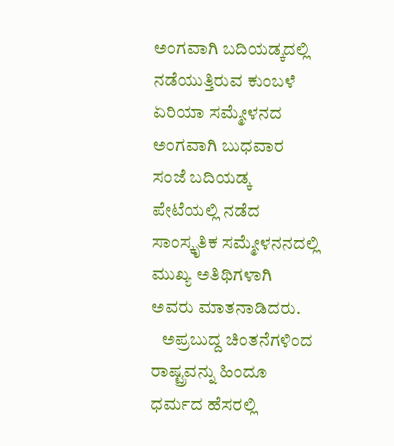ಅಂಗವಾಗಿ ಬದಿಯಡ್ಕದಲ್ಲಿ ನಡೆಯುತ್ತಿರುವ ಕುಂಬಳೆ ಏರಿಯಾ ಸಮ್ಮೇಳನದ ಅಂಗವಾಗಿ ಬುಧವಾರ ಸಂಜೆ ಬದಿಯಡ್ಕ ಪೇಟೆಯಲ್ಲಿ ನಡೆದ ಸಾಂಸ್ಕೃತಿಕ ಸಮ್ಮೇಳನನದಲ್ಲಿ ಮುಖ್ಯ ಅತಿಥಿಗಳಾಗಿ ಅವರು ಮಾತನಾಡಿದರು.
   ಅಪ್ರಬುದ್ದ ಚಿಂತನೆಗಳಿಂದ ರಾಷ್ಟ್ರವನ್ನು ಹಿಂದೂ ಧರ್ಮದ ಹೆಸರಲ್ಲಿ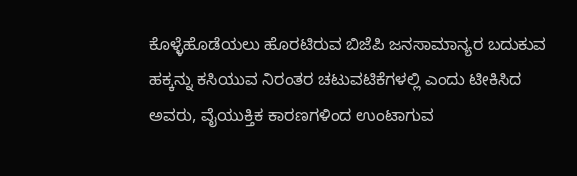ಕೊಳ್ಳೆಹೊಡೆಯಲು ಹೊರಟಿರುವ ಬಿಜೆಪಿ ಜನಸಾಮಾನ್ಯರ ಬದುಕುವ ಹಕ್ಕನ್ನು ಕಸಿಯುವ ನಿರಂತರ ಚಟುವಟಿಕೆಗಳಲ್ಲಿ ಎಂದು ಟೀಕಿಸಿದ ಅವರು, ವೈಯುಕ್ತಿಕ ಕಾರಣಗಳಿಂದ ಉಂಟಾಗುವ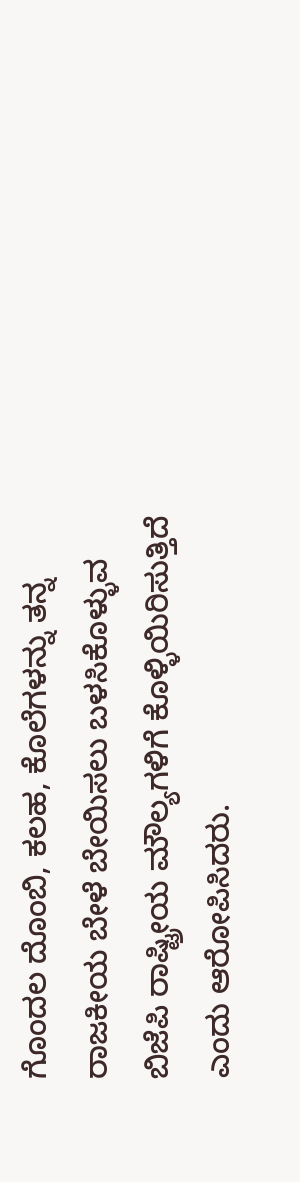ಗೊಂದಲ ದೊಂಬಿ, ಕಲಹ, ಕೊಲೆಗಳನ್ನು ತನ್ನ ರಾಜಕೀಯ ಬೇಳೆ ಬೇಯಿಸಲು ಬಳಸಿಕೊಳ್ಳುವ ಬಿಜೆಪಿ ರಾಷ್ಟ್ರೀಯ ಮೌಲ್ಯಗಳಿಗೆ ಕೊಳ್ಳಿಯಿರಿಸುತ್ತಿದೆ ಎಂದು ಆರೋಪಿಸಿದರು.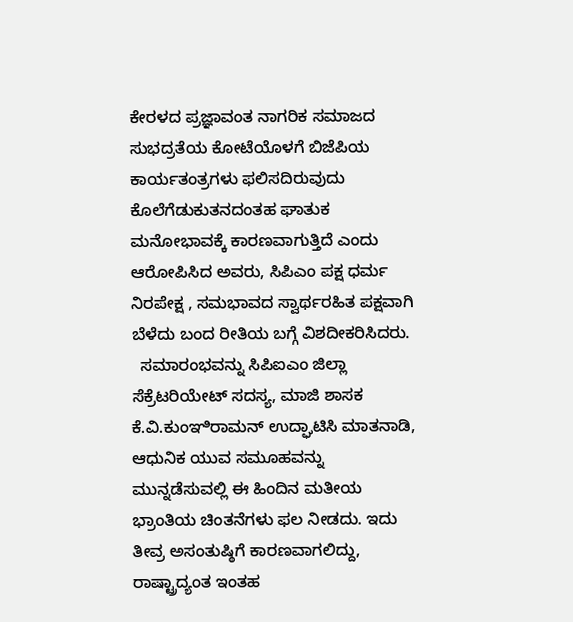ಕೇರಳದ ಪ್ರಜ್ಞಾವಂತ ನಾಗರಿಕ ಸಮಾಜದ ಸುಭದ್ರತೆಯ ಕೋಟೆಯೊಳಗೆ ಬಿಜೆಪಿಯ ಕಾರ್ಯತಂತ್ರಗಳು ಫಲಿಸದಿರುವುದು ಕೊಲೆಗೆಡುಕುತನದಂತಹ ಘಾತುಕ ಮನೋಭಾವಕ್ಕೆ ಕಾರಣವಾಗುತ್ತಿದೆ ಎಂದು ಆರೋಪಿಸಿದ ಅವರು, ಸಿಪಿಎಂ ಪಕ್ಷ ಧರ್ಮ ನಿರಪೇಕ್ಷ , ಸಮಭಾವದ ಸ್ವಾರ್ಥರಹಿತ ಪಕ್ಷವಾಗಿ ಬೆಳೆದು ಬಂದ ರೀತಿಯ ಬಗ್ಗೆ ವಿಶದೀಕರಿಸಿದರು.
  ಸಮಾರಂಭವನ್ನು ಸಿಪಿಐಎಂ ಜಿಲ್ಲಾ ಸೆಕ್ರೆಟರಿಯೇಟ್ ಸದಸ್ಯ, ಮಾಜಿ ಶಾಸಕ ಕೆ.ವಿ.ಕುಂಞಿರಾಮನ್ ಉದ್ಘಾಟಿಸಿ ಮಾತನಾಡಿ, ಆಧುನಿಕ ಯುವ ಸಮೂಹವನ್ನು ಮುನ್ನಡೆಸುವಲ್ಲಿ ಈ ಹಿಂದಿನ ಮತೀಯ ಭ್ರಾಂತಿಯ ಚಿಂತನೆಗಳು ಫಲ ನೀಡದು. ಇದು ತೀವ್ರ ಅಸಂತುಷ್ಠಿಗೆ ಕಾರಣವಾಗಲಿದ್ದು, ರಾಷ್ಟ್ರಾದ್ಯಂತ ಇಂತಹ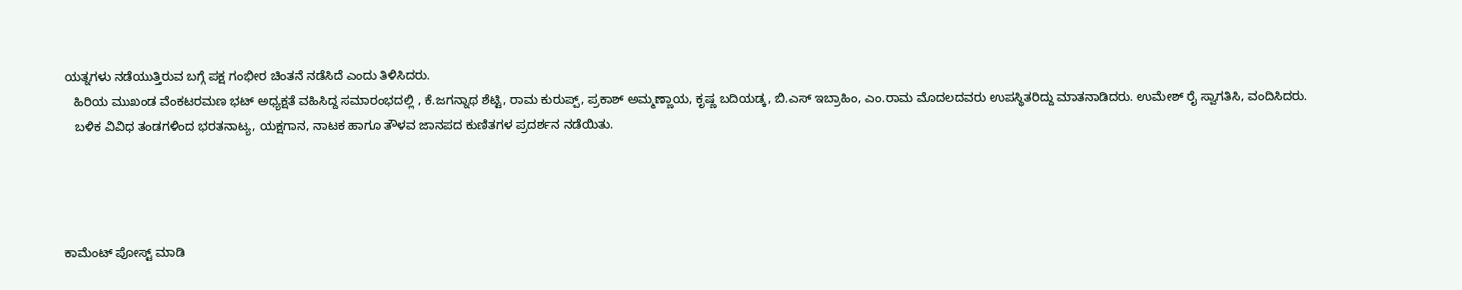ಯತ್ನಗಳು ನಡೆಯುತ್ತಿರುವ ಬಗ್ಗೆ ಪಕ್ಷ ಗಂಭೀರ ಚಿಂತನೆ ನಡೆಸಿದೆ ಎಂದು ತಿಳಿಸಿದರು.
   ಹಿರಿಯ ಮುಖಂಡ ವೆಂಕಟರಮಣ ಭಟ್ ಅಧ್ಯಕ್ಷತೆ ವಹಿಸಿದ್ದ ಸಮಾರಂಭದಲ್ಲಿ , ಕೆ.ಜಗನ್ನಾಥ ಶೆಟ್ಟಿ, ರಾಮ ಕುರುಪ್ಪ್, ಪ್ರಕಾಶ್ ಅಮ್ಮಣ್ಣಾಯ, ಕೃಷ್ಣ ಬದಿಯಡ್ಕ, ಬಿ.ಎಸ್ ಇಬ್ರಾಹಿಂ, ಎಂ.ರಾಮ ಮೊದಲದವರು ಉಪಸ್ಥಿತರಿದ್ದು ಮಾತನಾಡಿದರು. ಉಮೇಶ್ ರೈ ಸ್ವಾಗತಿಸಿ, ವಂದಿಸಿದರು.
   ಬಳಿಕ ವಿವಿಧ ತಂಡಗಳಿಂದ ಭರತನಾಟ್ಯ, ಯಕ್ಷಗಾನ, ನಾಟಕ ಹಾಗೂ ತೌಳವ ಜಾನಪದ ಕುಣಿತಗಳ ಪ್ರದರ್ಶನ ನಡೆಯಿತು.




ಕಾಮೆಂಟ್‌‌ ಪೋಸ್ಟ್‌ ಮಾಡಿ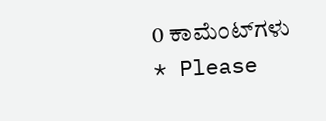0 ಕಾಮೆಂಟ್‌ಗಳು
* Please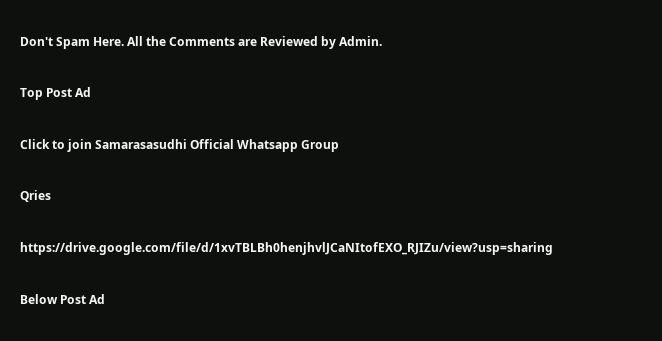Don't Spam Here. All the Comments are Reviewed by Admin.

Top Post Ad

Click to join Samarasasudhi Official Whatsapp Group

Qries

https://drive.google.com/file/d/1xvTBLBh0henjhvlJCaNItofEXO_RJIZu/view?usp=sharing

Below Post Ad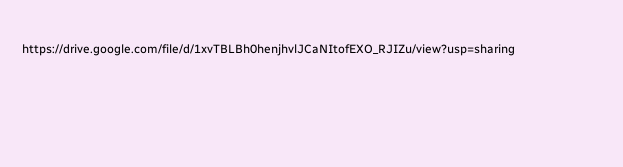https://drive.google.com/file/d/1xvTBLBh0henjhvlJCaNItofEXO_RJIZu/view?usp=sharing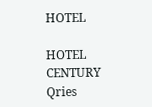HOTEL

HOTEL
CENTURY
Qries